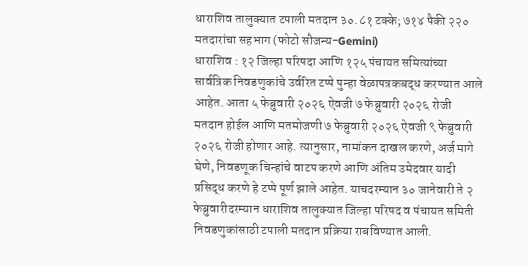धाराशिव तालुक्यात टपाली मतदान ३०.८१ टक्के; ७१४ पैकी २२० मतदारांचा सहभाग (फोटो सौजन्य-Gemini)
धाराशिव : १२ जिल्हा परिषदा आणि १२५ पंचायत समित्यांच्या सार्वत्रिक निवडणुकांचे उर्वरित टप्पे पुन्हा वेळापत्रकबद्ध करण्यात आले आहेत. आता ५ फेब्रुवारी २०२६ ऐवजी ७ फेब्रुवारी २०२६ रोजी मतदान होईल आणि मतमोजणी ७ फेब्रुवारी २०२६ ऐवजी ९ फेब्रुवारी २०२६ रोजी होणार आहे. त्यानुसार, नामांकन दाखल करणे, अर्ज मागे घेणे, निवडणूक चिन्हांचे वाटप करणे आणि अंतिम उमेदवार यादी प्रसिद्ध करणे हे टप्पे पूर्ण झाले आहेत. याचदरम्यान ३० जानेवारी ते २ फेब्रुवारीदरम्यान धाराशिव तालुक्यात जिल्हा परिषद व पंचायत समिती निवडणुकांसाठी टपाली मतदान प्रक्रिया राबविण्यात आली.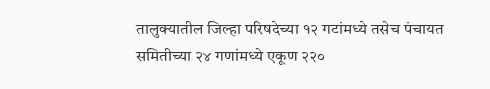तालुक्यातील जिल्हा परिषदेच्या १२ गटांमध्ये तसेच पंचायत समितीच्या २४ गणांमध्ये एकूण २२०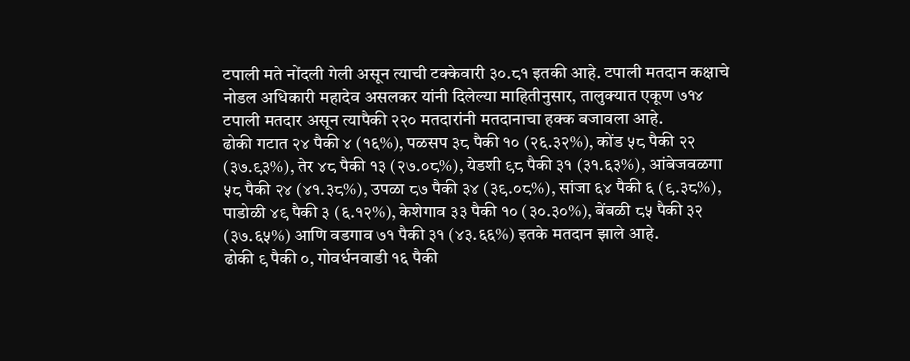टपाली मते नोंदली गेली असून त्याची टक्केवारी ३०.८१ इतकी आहे. टपाली मतदान कक्षाचे नोडल अधिकारी महादेव असलकर यांनी दिलेल्या माहितीनुसार, तालुक्यात एकूण ७१४ टपाली मतदार असून त्यापैकी २२० मतदारांनी मतदानाचा हक्क बजावला आहे.
ढोकी गटात २४ पैकी ४ (१६%), पळसप ३८ पैकी १० (२६.३२%), कोंड ५८ पैकी २२ (३७.९३%), तेर ४८ पैकी १३ (२७.०८%), येडशी ९८ पैकी ३१ (३१.६३%), आंबेजवळगा ५८ पैकी २४ (४१.३८%), उपळा ८७ पैकी ३४ (३९.०८%), सांजा ६४ पैकी ६ (९.३८%), पाडोळी ४९ पैकी ३ (६.१२%), केशेगाव ३३ पैकी १० (३०.३०%), बेंबळी ८५ पैकी ३२ (३७.६५%) आणि वडगाव ७१ पैकी ३१ (४३.६६%) इतके मतदान झाले आहे.
ढोकी ९ पैकी ०, गोवर्धनवाडी १६ पैकी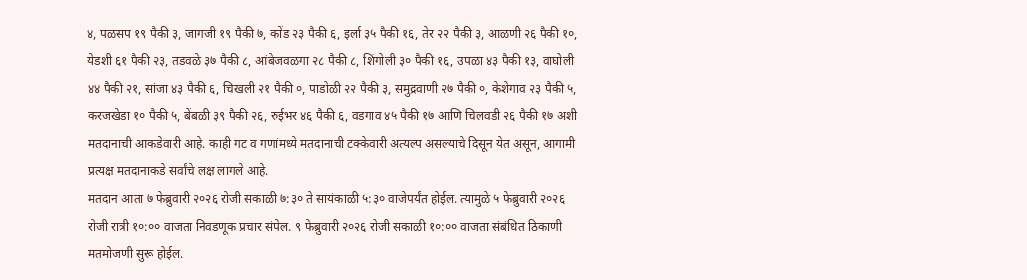४, पळसप १९ पैकी ३, जागजी १९ पैकी ७, कोंड २३ पैकी ६, इर्ला ३५ पैकी १६, तेर २२ पैकी ३, आळणी २६ पैकी १०, येडशी ६१ पैकी २३, तडवळे ३७ पैकी ८, आंबेजवळगा २८ पैकी ८, शिंगोली ३० पैकी १६, उपळा ४३ पैकी १३, वाघोली ४४ पैकी २१, सांजा ४३ पैकी ६, चिखली २१ पैकी ०, पाडोळी २२ पैकी ३, समुद्रवाणी २७ पैकी ०, केशेगाव २३ पैकी ५, करजखेडा १० पैकी ५, बेंबळी ३९ पैकी २६, रुईभर ४६ पैकी ६, वडगाव ४५ पैकी १७ आणि चिलवडी २६ पैकी १७ अशी मतदानाची आकडेवारी आहे. काही गट व गणांमध्ये मतदानाची टक्केवारी अत्यल्प असल्याचे दिसून येत असून, आगामी प्रत्यक्ष मतदानाकडे सर्वांचे लक्ष लागले आहे.
मतदान आता ७ फेब्रुवारी २०२६ रोजी सकाळी ७:३० ते सायंकाळी ५:३० वाजेपर्यंत होईल. त्यामुळे ५ फेब्रुवारी २०२६ रोजी रात्री १०:०० वाजता निवडणूक प्रचार संपेल. ९ फेब्रुवारी २०२६ रोजी सकाळी १०:०० वाजता संबंधित ठिकाणी मतमोजणी सुरू होईल.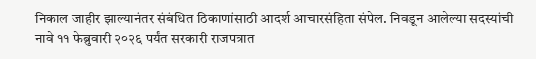निकाल जाहीर झाल्यानंतर संबंधित ठिकाणांसाठी आदर्श आचारसंहिता संपेल. निवडून आलेल्या सदस्यांची नावे ११ फेब्रुवारी २०२६ पर्यंत सरकारी राजपत्रात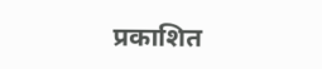प्रकाशित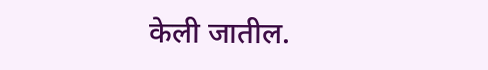केली जातील.